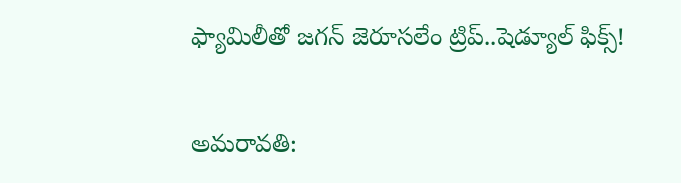ఫ్యామిలీతో జగన్ జెరూసలేం ట్రిప్..షెడ్యూల్ ఫిక్స్!

అమరావతి: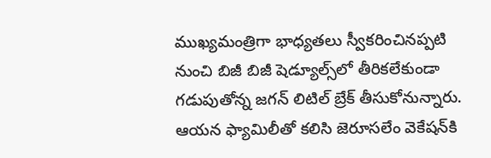ముఖ్యమంత్రిగా భాధ్యతలు స్వీకరించినప్పటి నుంచి బిజీ బిజీ షెడ్యూల్స్‌లో తీరికలేకుండా గడుపుతోన్న జగన్ లిటిల్ బ్రేక్ తీసుకోనున్నారు. ఆయన ఫ్యామిలీతో కలిసి జెరూసలేం వెకేషన్‌కి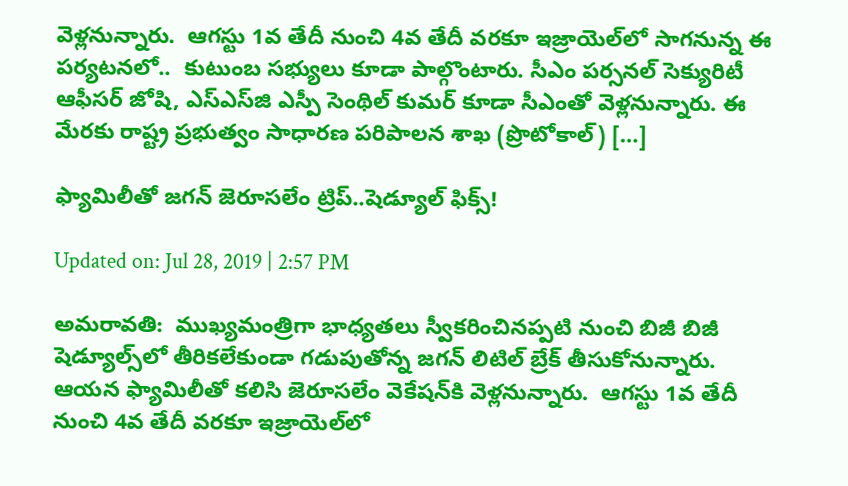వెళ్లనున్నారు.  ఆగస్టు 1వ తేదీ నుంచి 4వ తేదీ వరకూ ఇజ్రాయెల్‌లో సాగనున్న ఈ పర్యటనలో..  కుటుంబ సభ్యులు కూడా పాల్గొంటారు. సీఎం పర్సనల్ సెక్యురిటీ ఆఫీసర్ జోషి, ఎస్‌ఎస్‌జి ఎస్పీ సెంథిల్ కుమర్ కూడా సీఎంతో వెళ్లనున్నారు. ఈ మేరకు రాష్ట్ర ప్రభుత్వం సాధారణ పరిపాలన శాఖ (ప్రొటోకాల్‌) […]

ఫ్యామిలీతో జగన్ జెరూసలేం ట్రిప్..షెడ్యూల్ ఫిక్స్!

Updated on: Jul 28, 2019 | 2:57 PM

అమరావతి:  ముఖ్యమంత్రిగా భాధ్యతలు స్వీకరించినప్పటి నుంచి బిజీ బిజీ షెడ్యూల్స్‌లో తీరికలేకుండా గడుపుతోన్న జగన్ లిటిల్ బ్రేక్ తీసుకోనున్నారు. ఆయన ఫ్యామిలీతో కలిసి జెరూసలేం వెకేషన్‌కి వెళ్లనున్నారు.  ఆగస్టు 1వ తేదీ నుంచి 4వ తేదీ వరకూ ఇజ్రాయెల్‌లో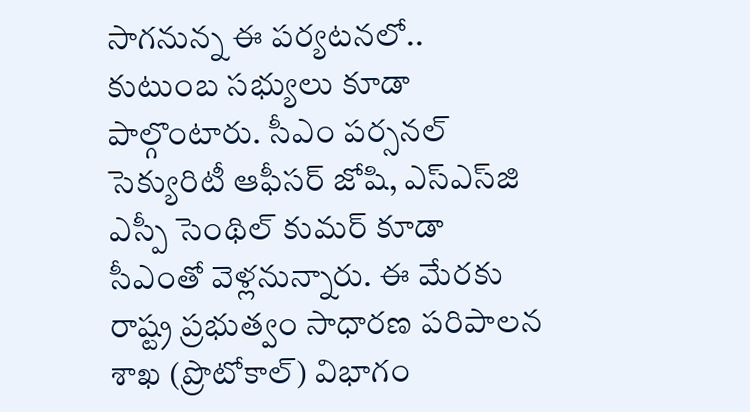సాగనున్న ఈ పర్యటనలో..  కుటుంబ సభ్యులు కూడా పాల్గొంటారు. సీఎం పర్సనల్ సెక్యురిటీ ఆఫీసర్ జోషి, ఎస్‌ఎస్‌జి ఎస్పీ సెంథిల్ కుమర్ కూడా సీఎంతో వెళ్లనున్నారు. ఈ మేరకు రాష్ట్ర ప్రభుత్వం సాధారణ పరిపాలన శాఖ (ప్రొటోకాల్‌) విభాగం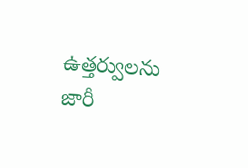ఉత్తర్వులను జారీ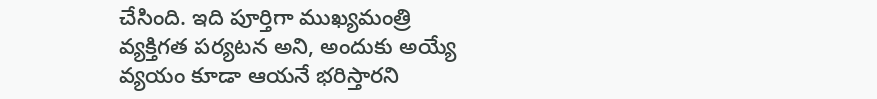చేసింది. ఇది పూర్తిగా ముఖ్యమంత్రి వ్యక్తిగత పర్యటన అని, అందుకు అయ్యే వ్యయం కూడా ఆయనే భరిస్తారని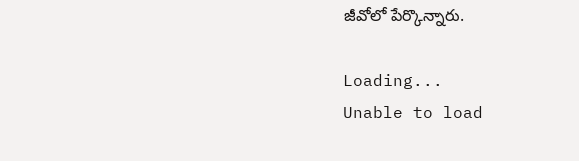జీవోలో పేర్కొన్నారు.

Loading...
Unable to load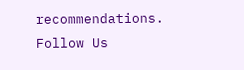recommendations.
Follow Us